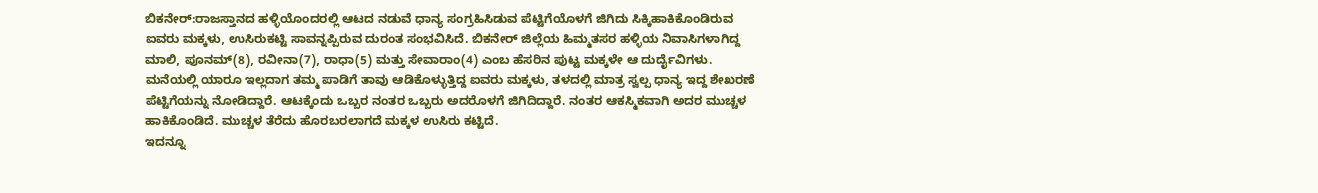ಬಿಕನೇರ್:ರಾಜಸ್ತಾನದ ಹಳ್ಳಿಯೊಂದರಲ್ಲಿ ಆಟದ ನಡುವೆ ಧಾನ್ಯ ಸಂಗ್ರಹಿಸಿಡುವ ಪೆಟ್ಟಿಗೆಯೊಳಗೆ ಜಿಗಿದು ಸಿಕ್ಕಿಹಾಕಿಕೊಂಡಿರುವ ಐವರು ಮಕ್ಕಳು, ಉಸಿರುಕಟ್ಟಿ ಸಾವನ್ನಪ್ಪಿರುವ ದುರಂತ ಸಂಭವಿಸಿದೆ. ಬಿಕನೇರ್ ಜಿಲ್ಲೆಯ ಹಿಮ್ಮತಸರ ಹಳ್ಳಿಯ ನಿವಾಸಿಗಳಾಗಿದ್ದ ಮಾಲಿ, ಪೂನಮ್(8), ರವೀನಾ(7), ರಾಧಾ(5) ಮತ್ತು ಸೇವಾರಾಂ(4) ಎಂಬ ಹೆಸರಿನ ಪುಟ್ಟ ಮಕ್ಕಳೇ ಆ ದುರ್ದೈವಿಗಳು.
ಮನೆಯಲ್ಲಿ ಯಾರೂ ಇಲ್ಲದಾಗ ತಮ್ಮ ಪಾಡಿಗೆ ತಾವು ಆಡಿಕೊಳ್ಳುತ್ತಿದ್ದ ಐವರು ಮಕ್ಕಳು, ತಳದಲ್ಲಿ ಮಾತ್ರ ಸ್ವಲ್ಪ ಧಾನ್ಯ ಇದ್ದ ಶೇಖರಣೆ ಪೆಟ್ಟಿಗೆಯನ್ನು ನೋಡಿದ್ದಾರೆ. ಆಟಕ್ಕೆಂದು ಒಬ್ಬರ ನಂತರ ಒಬ್ಬರು ಅದರೊಳಗೆ ಜಿಗಿದಿದ್ದಾರೆ. ನಂತರ ಆಕಸ್ಮಿಕವಾಗಿ ಅದರ ಮುಚ್ಚಳ ಹಾಕಿಕೊಂಡಿದೆ. ಮುಚ್ಚಳ ತೆರೆದು ಹೊರಬರಲಾಗದೆ ಮಕ್ಕಳ ಉಸಿರು ಕಟ್ಟಿದೆ.
ಇದನ್ನೂ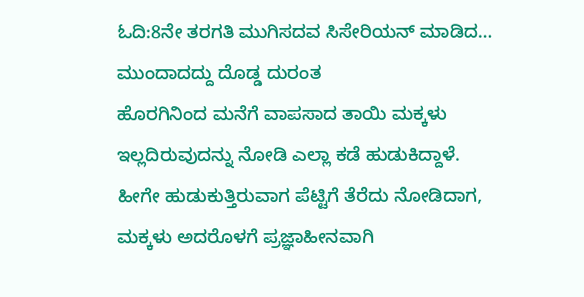ಓದಿ:8ನೇ ತರಗತಿ ಮುಗಿಸದವ ಸಿಸೇರಿಯನ್ ಮಾಡಿದ… ಮುಂದಾದದ್ದು ದೊಡ್ಡ ದುರಂತ
ಹೊರಗಿನಿಂದ ಮನೆಗೆ ವಾಪಸಾದ ತಾಯಿ ಮಕ್ಕಳು ಇಲ್ಲದಿರುವುದನ್ನು ನೋಡಿ ಎಲ್ಲಾ ಕಡೆ ಹುಡುಕಿದ್ದಾಳೆ. ಹೀಗೇ ಹುಡುಕುತ್ತಿರುವಾಗ ಪೆಟ್ಟಿಗೆ ತೆರೆದು ನೋಡಿದಾಗ, ಮಕ್ಕಳು ಅದರೊಳಗೆ ಪ್ರಜ್ಞಾಹೀನವಾಗಿ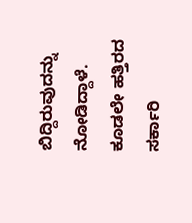ಬಿದ್ದಿರುವುದನ್ನು ನೋಡಿದ್ದಾಳೆ. ಕೂಡಲೇ ಹತ್ತಿರದ ಸರ್ಕಾರಿ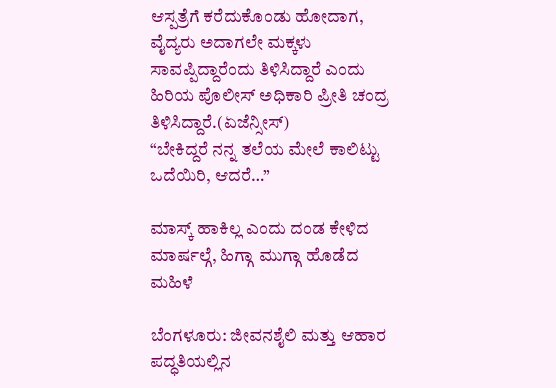ಆಸ್ಪತ್ರೆಗೆ ಕರೆದುಕೊಂಡು ಹೋದಾಗ, ವೈದ್ಯರು ಅದಾಗಲೇ ಮಕ್ಕಳು ಸಾವಪ್ಪಿದ್ದಾರೆಂದು ತಿಳಿಸಿದ್ದಾರೆ ಎಂದು ಹಿರಿಯ ಪೊಲೀಸ್ ಅಧಿಕಾರಿ ಪ್ರೀತಿ ಚಂದ್ರ ತಿಳಿಸಿದ್ದಾರೆ.(ಏಜೆನ್ಸೀಸ್)
“ಬೇಕಿದ್ದರೆ ನನ್ನ ತಲೆಯ ಮೇಲೆ ಕಾಲಿಟ್ಟು ಒದೆಯಿರಿ, ಆದರೆ…”

ಮಾಸ್ಕ್ ಹಾಕಿಲ್ಲ ಎಂದು ದಂಡ ಕೇಳಿದ ಮಾರ್ಷಲ್ಗೆ, ಹಿಗ್ಗಾ ಮುಗ್ಗಾ ಹೊಡೆದ ಮಹಿಳೆ

ಬೆಂಗಳೂರು: ಜೀವನಶೈಲಿ ಮತ್ತು ಆಹಾರ ಪದ್ಧತಿಯಲ್ಲಿನ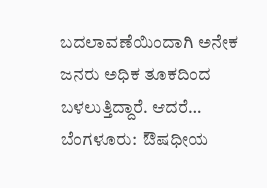ಬದಲಾವಣೆಯಿಂದಾಗಿ ಅನೇಕ ಜನರು ಅಧಿಕ ತೂಕದಿಂದ ಬಳಲುತ್ತಿದ್ದಾರೆ. ಆದರೆ…
ಬೆಂಗಳೂರು:  ಔಷಧೀಯ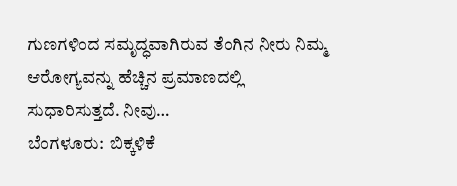ಗುಣಗಳಿಂದ ಸಮೃದ್ಧವಾಗಿರುವ ತೆಂಗಿನ ನೀರು ನಿಮ್ಮ  ಆರೋಗ್ಯವನ್ನು ಹೆಚ್ಚಿನ ಪ್ರಮಾಣದಲ್ಲಿ ಸುಧಾರಿಸುತ್ತದೆ. ನೀವು…
ಬೆಂಗಳೂರು:  ಬಿಕ್ಕಳಿಕೆ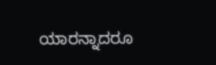ಯಾರನ್ನಾದರೂ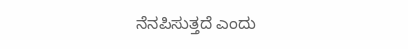ನೆನಪಿಸುತ್ತದೆ ಎಂದು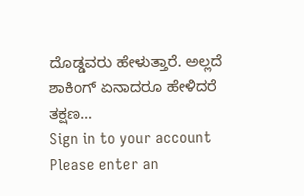ದೊಡ್ಡವರು ಹೇಳುತ್ತಾರೆ. ಅಲ್ಲದೆ ಶಾಕಿಂಗ್ ಏನಾದರೂ ಹೇಳಿದರೆ ತಕ್ಷಣ…
Sign in to your account
Please enter an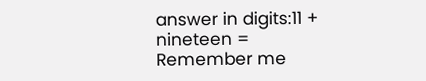answer in digits:11 + nineteen =
Remember me